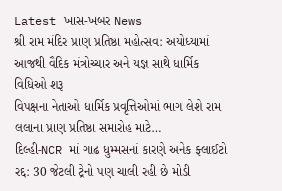Latest ખાસ-ખબર News
શ્રી રામ મંદિર પ્રાણ પ્રતિષ્ઠા મહોત્સવ: અયોધ્યામાં આજથી વૈદિક મંત્રોચ્ચાર અને યજ્ઞ સાથે ધાર્મિક વિધિઓ શરૂ
વિપક્ષના નેતાઓ ધાર્મિક પ્રવૃત્તિઓમાં ભાગ લેશે રામ લલાના પ્રાણ પ્રતિષ્ઠા સમારોહ માટે…
દિલ્હી-NCR માં ગાઢ ધુમ્મસનાં કારણે અનેક ફ્લાઈટો રદ્દ: 30 જેટલી ટ્રેનો પણ ચાલી રહી છે મોડી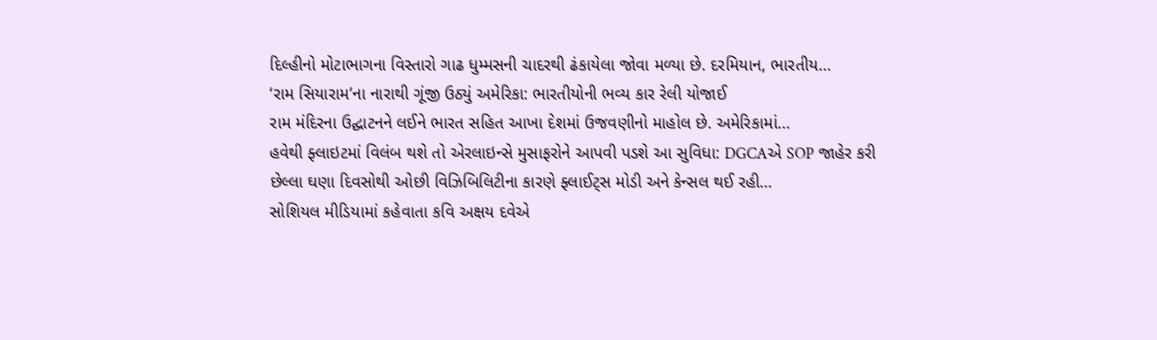દિલ્હીનો મોટાભાગના વિસ્તારો ગાઢ ધુમ્મસની ચાદરથી ઢંકાયેલા જોવા મળ્યા છે. દરમિયાન, ભારતીય…
‘રામ સિયારામ’ના નારાથી ગૂંજી ઉઠ્યું અમેરિકા: ભારતીયોની ભવ્ય કાર રેલી યોજાઈ
રામ મંદિરના ઉદ્ઘાટનને લઈને ભારત સહિત આખા દેશમાં ઉજવણીનો માહોલ છે. અમેરિકામાં…
હવેથી ફ્લાઇટમાં વિલંબ થશે તો એરલાઇન્સે મુસાફરોને આપવી પડશે આ સુવિધા: DGCAએ SOP જાહેર કરી
છેલ્લા ઘણા દિવસોથી ઓછી વિઝિબિલિટીના કારણે ફ્લાઈટ્સ મોડી અને કેન્સલ થઈ રહી…
સોશિયલ મીડિયામાં કહેવાતા કવિ અક્ષય દવેએ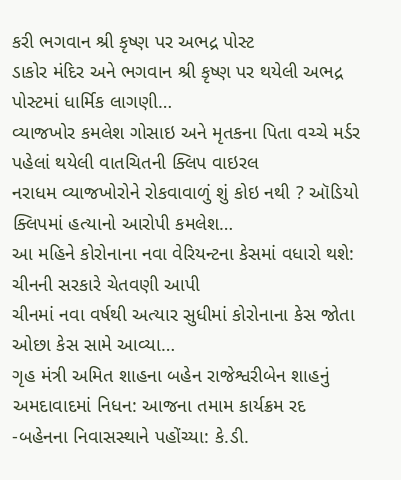કરી ભગવાન શ્રી કૃષ્ણ પર અભદ્ર પોસ્ટ
ડાકોર મંદિર અને ભગવાન શ્રી કૃષ્ણ પર થયેલી અભદ્ર પોસ્ટમાં ધાર્મિક લાગણી…
વ્યાજખોર કમલેશ ગોસાઇ અને મૃતકના પિતા વચ્ચે મર્ડર પહેલાં થયેલી વાતચિતની ક્લિપ વાઇરલ
નરાધમ વ્યાજખોરોને રોકવાવાળું શું કોઇ નથી ? ઑડિયો ક્લિપમાં હત્યાનો આરોપી કમલેશ…
આ મહિને કોરોનાના નવા વેરિયન્ટના કેસમાં વધારો થશે: ચીનની સરકારે ચેતવણી આપી
ચીનમાં નવા વર્ષથી અત્યાર સુધીમાં કોરોનાના કેસ જોતા ઓછા કેસ સામે આવ્યા…
ગૃહ મંત્રી અમિત શાહના બહેન રાજેશ્વરીબેન શાહનું અમદાવાદમાં નિધન: આજના તમામ કાર્યક્રમ રદ
-બહેનના નિવાસસ્થાને પહોંચ્યા: કે.ડી.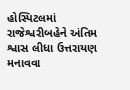હોસ્પિટલમાં રાજેશ્વરીબહેને અંતિમ શ્વાસ લીધા ઉત્તરાયણ મનાવવા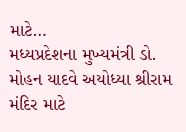માટે…
મધ્યપ્રદેશના મુખ્યમંત્રી ડો. મોહન યાદવે અયોધ્યા શ્રીરામ મંદિર માટે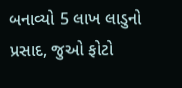બનાવ્યો 5 લાખ લાડુનો પ્રસાદ, જુઓ ફોટો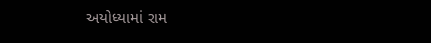અયોધ્યામાં રામ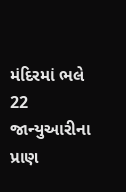મંદિરમાં ભલે 22 જાન્યુઆરીના પ્રાણ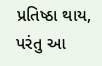પ્રતિષ્ઠા થાય, પરંતુ આ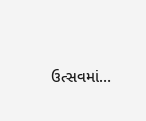ઉત્સવમાં…